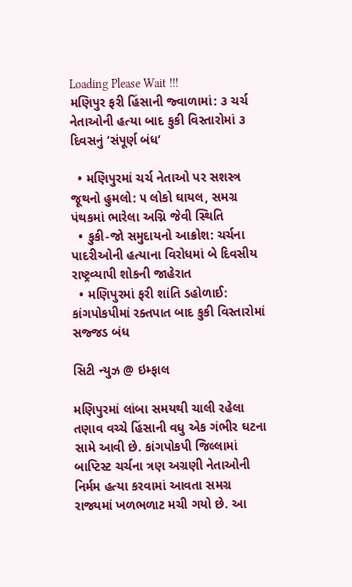Loading Please Wait !!!
મણિપુર ફરી હિંસાની જ્વાળામાં: ૩ ચર્ચ નેતાઓની હત્યા બાદ કુકી વિસ્તારોમાં ૩ દિવસનું ‘સંપૂર્ણ બંધ’

  • મણિપુરમાં ચર્ચ નેતાઓ પર સશસ્ત્ર જૂથનો હુમલો: ૫ લોકો ઘાયલ, સમગ્ર પંથકમાં ભારેલા અગ્નિ જેવી સ્થિતિ
  • કુકી-જો સમુદાયનો આક્રોશ: ચર્ચના પાદરીઓની હત્યાના વિરોધમાં બે દિવસીય રાષ્ટ્રવ્યાપી શોકની જાહેરાત
  • મણિપુરમાં ફરી શાંતિ ડહોળાઈ: કાંગપોકપીમાં રક્તપાત બાદ કુકી વિસ્તારોમાં સજ્જડ બંધ

સિટી ન્યુઝ @ ઇમ્ફાલ

મણિપુરમાં લાંબા સમયથી ચાલી રહેલા તણાવ વચ્ચે હિંસાની વધુ એક ગંભીર ઘટના સામે આવી છે. કાંગપોકપી જિલ્લામાં બાપ્ટિસ્ટ ચર્ચના ત્રણ અગ્રણી નેતાઓની નિર્મમ હત્યા કરવામાં આવતા સમગ્ર રાજ્યમાં ખળભળાટ મચી ગયો છે. આ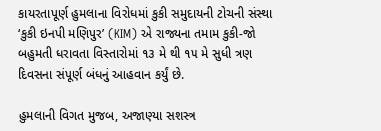કાયરતાપૂર્ણ હુમલાના વિરોધમાં કુકી સમુદાયની ટોચની સંસ્થા ‘કુકી ઇનપી મણિપુર’ (KIM) એ રાજ્યના તમામ કુકી-જો બહુમતી ધરાવતા વિસ્તારોમાં ૧૩ મે થી ૧૫ મે સુધી ત્રણ દિવસના સંપૂર્ણ બંધનું આહવાન કર્યું છે.

હુમલાની વિગત મુજબ, અજાણ્યા સશસ્ત્ર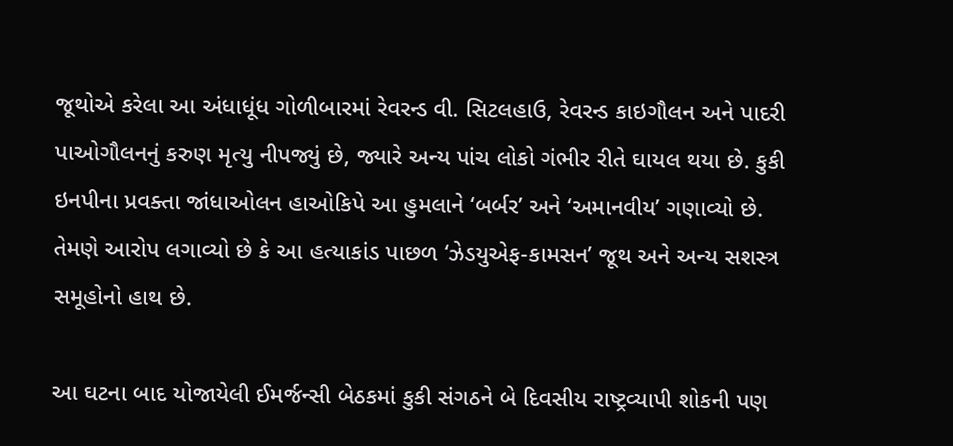જૂથોએ કરેલા આ અંધાધૂંધ ગોળીબારમાં રેવરન્ડ વી. સિટલહાઉ, રેવરન્ડ કાઇગૌલન અને પાદરી પાઓગૌલનનું કરુણ મૃત્યુ નીપજ્યું છે, જ્યારે અન્ય પાંચ લોકો ગંભીર રીતે ઘાયલ થયા છે. કુકી ઇનપીના પ્રવક્તા જાંધાઓલન હાઓકિપે આ હુમલાને ‘બર્બર’ અને ‘અમાનવીય’ ગણાવ્યો છે. તેમણે આરોપ લગાવ્યો છે કે આ હત્યાકાંડ પાછળ ‘ઝેડયુએફ-કામસન’ જૂથ અને અન્ય સશસ્ત્ર સમૂહોનો હાથ છે.

આ ઘટના બાદ યોજાયેલી ઈમર્જન્સી બેઠકમાં કુકી સંગઠને બે દિવસીય રાષ્ટ્રવ્યાપી શોકની પણ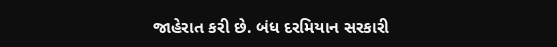જાહેરાત કરી છે. બંધ દરમિયાન સરકારી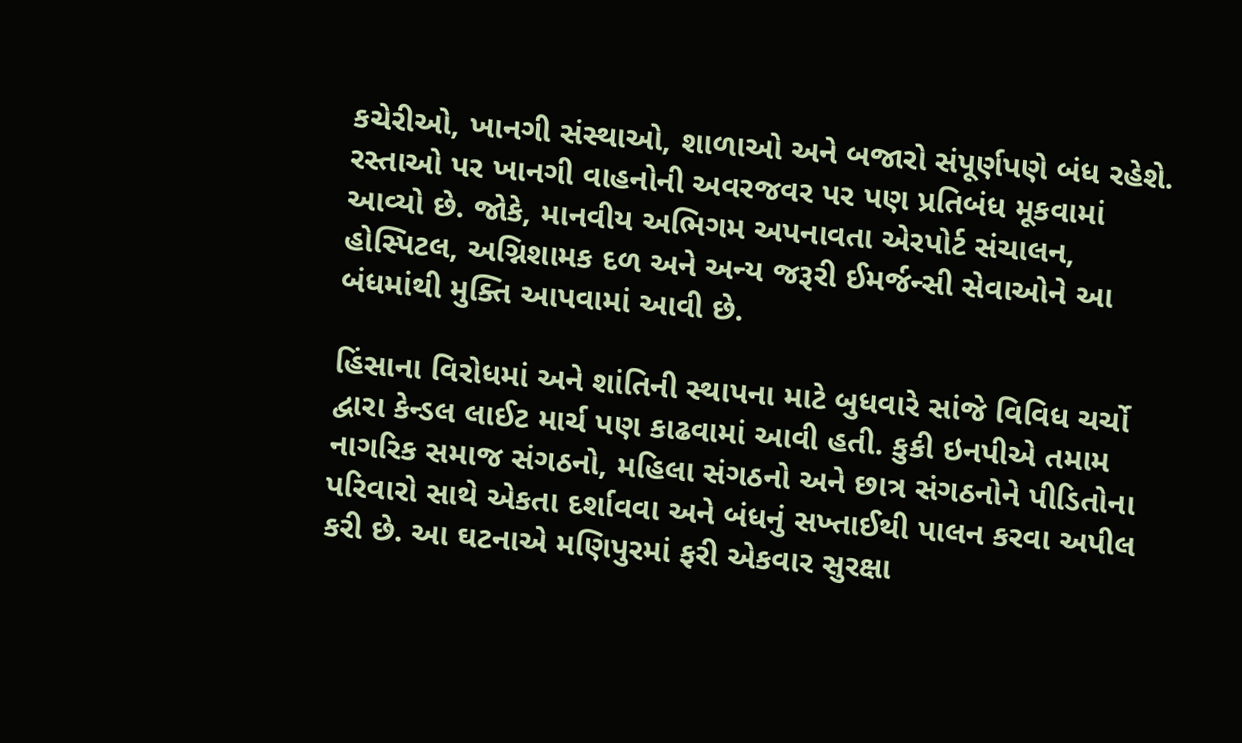કચેરીઓ, ખાનગી સંસ્થાઓ, શાળાઓ અને બજારો સંપૂર્ણપણે બંધ રહેશે. રસ્તાઓ પર ખાનગી વાહનોની અવરજવર પર પણ પ્રતિબંધ મૂકવામાં આવ્યો છે. જોકે, માનવીય અભિગમ અપનાવતા એરપોર્ટ સંચાલન, હોસ્પિટલ, અગ્નિશામક દળ અને અન્ય જરૂરી ઈમર્જન્સી સેવાઓને આ બંધમાંથી મુક્તિ આપવામાં આવી છે.

હિંસાના વિરોધમાં અને શાંતિની સ્થાપના માટે બુધવારે સાંજે વિવિધ ચર્ચો દ્વારા કેન્ડલ લાઈટ માર્ચ પણ કાઢવામાં આવી હતી. કુકી ઇનપીએ તમામ નાગરિક સમાજ સંગઠનો, મહિલા સંગઠનો અને છાત્ર સંગઠનોને પીડિતોના પરિવારો સાથે એકતા દર્શાવવા અને બંધનું સખ્તાઈથી પાલન કરવા અપીલ કરી છે. આ ઘટનાએ મણિપુરમાં ફરી એકવાર સુરક્ષા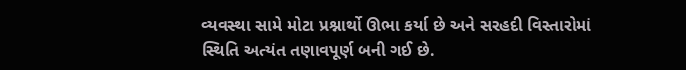વ્યવસ્થા સામે મોટા પ્રશ્નાર્થો ઊભા કર્યા છે અને સરહદી વિસ્તારોમાં સ્થિતિ અત્યંત તણાવપૂર્ણ બની ગઈ છે.